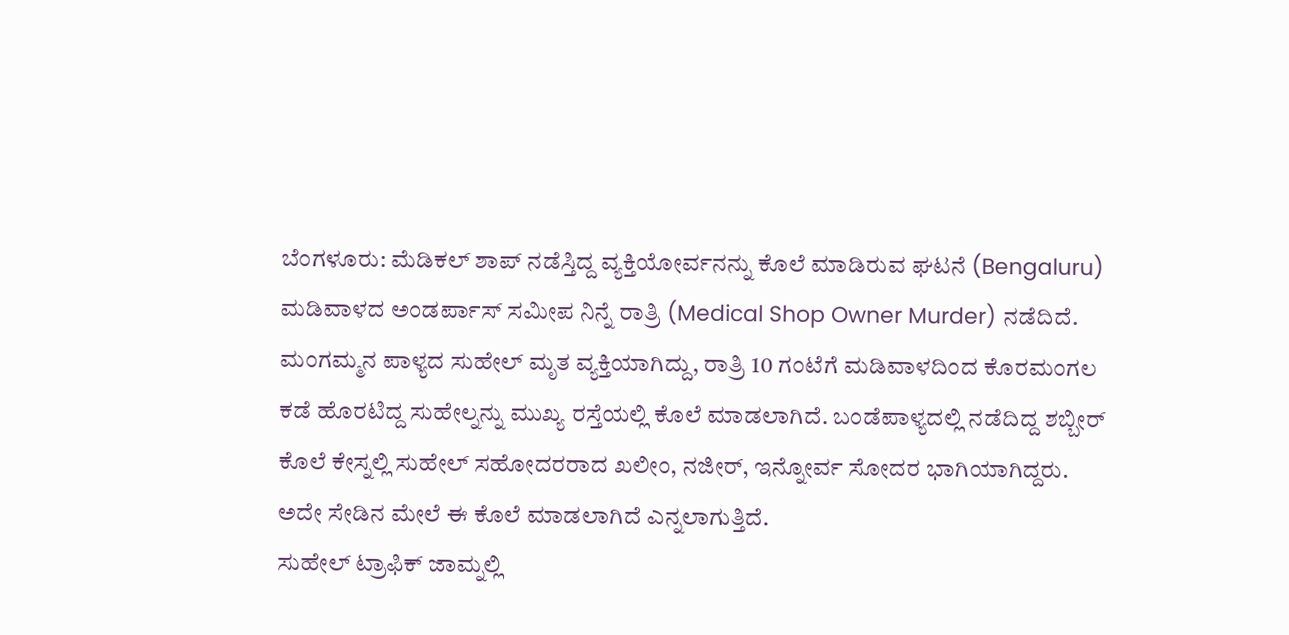ಬೆಂಗಳೂರು: ಮೆಡಿಕಲ್ ಶಾಪ್ ನಡೆಸ್ತಿದ್ದ ವ್ಯಕ್ತಿಯೋರ್ವನನ್ನು ಕೊಲೆ ಮಾಡಿರುವ ಘಟನೆ (Bengaluru) ಮಡಿವಾಳದ ಅಂಡರ್ಪಾಸ್ ಸಮೀಪ ನಿನ್ನೆ ರಾತ್ರಿ (Medical Shop Owner Murder) ನಡೆದಿದೆ. ಮಂಗಮ್ಮನ ಪಾಳ್ಯದ ಸುಹೇಲ್ ಮೃತ ವ್ಯಕ್ತಿಯಾಗಿದ್ದು, ರಾತ್ರಿ 10 ಗಂಟೆಗೆ ಮಡಿವಾಳದಿಂದ ಕೊರಮಂಗಲ ಕಡೆ ಹೊರಟಿದ್ದ ಸುಹೇಲ್ನನ್ನು ಮುಖ್ಯ ರಸ್ತೆಯಲ್ಲಿ ಕೊಲೆ ಮಾಡಲಾಗಿದೆ. ಬಂಡೆಪಾಳ್ಯದಲ್ಲಿ ನಡೆದಿದ್ದ ಶಬ್ಬೀರ್ ಕೊಲೆ ಕೇಸ್ನಲ್ಲಿ ಸುಹೇಲ್ ಸಹೋದರರಾದ ಖಲೀಂ, ನಜೀರ್, ಇನ್ನೋರ್ವ ಸೋದರ ಭಾಗಿಯಾಗಿದ್ದರು. ಅದೇ ಸೇಡಿನ ಮೇಲೆ ಈ ಕೊಲೆ ಮಾಡಲಾಗಿದೆ ಎನ್ನಲಾಗುತ್ತಿದೆ.
ಸುಹೇಲ್ ಟ್ರಾಫಿಕ್ ಜಾಮ್ನಲ್ಲಿ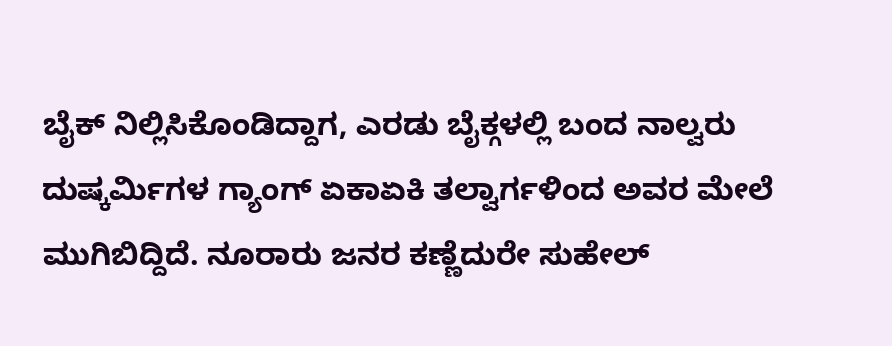ಬೈಕ್ ನಿಲ್ಲಿಸಿಕೊಂಡಿದ್ದಾಗ, ಎರಡು ಬೈಕ್ಗಳಲ್ಲಿ ಬಂದ ನಾಲ್ವರು ದುಷ್ಕರ್ಮಿಗಳ ಗ್ಯಾಂಗ್ ಏಕಾಏಕಿ ತಲ್ವಾರ್ಗಳಿಂದ ಅವರ ಮೇಲೆ ಮುಗಿಬಿದ್ದಿದೆ. ನೂರಾರು ಜನರ ಕಣ್ಣೆದುರೇ ಸುಹೇಲ್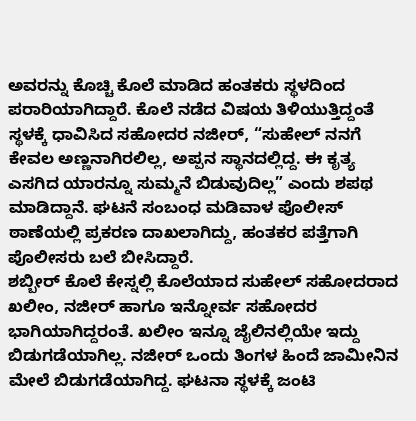ಅವರನ್ನು ಕೊಚ್ಚಿ ಕೊಲೆ ಮಾಡಿದ ಹಂತಕರು ಸ್ಥಳದಿಂದ ಪರಾರಿಯಾಗಿದ್ದಾರೆ. ಕೊಲೆ ನಡೆದ ವಿಷಯ ತಿಳಿಯುತ್ತಿದ್ದಂತೆ ಸ್ಥಳಕ್ಕೆ ಧಾವಿಸಿದ ಸಹೋದರ ನಜೀರ್, “ಸುಹೇಲ್ ನನಗೆ ಕೇವಲ ಅಣ್ಣನಾಗಿರಲಿಲ್ಲ, ಅಪ್ಪನ ಸ್ಥಾನದಲ್ಲಿದ್ದ. ಈ ಕೃತ್ಯ ಎಸಗಿದ ಯಾರನ್ನೂ ಸುಮ್ಮನೆ ಬಿಡುವುದಿಲ್ಲ” ಎಂದು ಶಪಥ ಮಾಡಿದ್ದಾನೆ. ಘಟನೆ ಸಂಬಂಧ ಮಡಿವಾಳ ಪೊಲೀಸ್ ಠಾಣೆಯಲ್ಲಿ ಪ್ರಕರಣ ದಾಖಲಾಗಿದ್ದು, ಹಂತಕರ ಪತ್ತೆಗಾಗಿ ಪೊಲೀಸರು ಬಲೆ ಬೀಸಿದ್ದಾರೆ.
ಶಬ್ಬೀರ್ ಕೊಲೆ ಕೇಸ್ನಲ್ಲಿ ಕೊಲೆಯಾದ ಸುಹೇಲ್ ಸಹೋದರಾದ ಖಲೀಂ, ನಜೀರ್ ಹಾಗೂ ಇನ್ನೋರ್ವ ಸಹೋದರ ಭಾಗಿಯಾಗಿದ್ದರಂತೆ. ಖಲೀಂ ಇನ್ನೂ ಜೈಲಿನಲ್ಲಿಯೇ ಇದ್ದು ಬಿಡುಗಡೆಯಾಗಿಲ್ಲ. ನಜೀರ್ ಒಂದು ತಿಂಗಳ ಹಿಂದೆ ಜಾಮೀನಿನ ಮೇಲೆ ಬಿಡುಗಡೆಯಾಗಿದ್ದ. ಘಟನಾ ಸ್ಥಳಕ್ಕೆ ಜಂಟಿ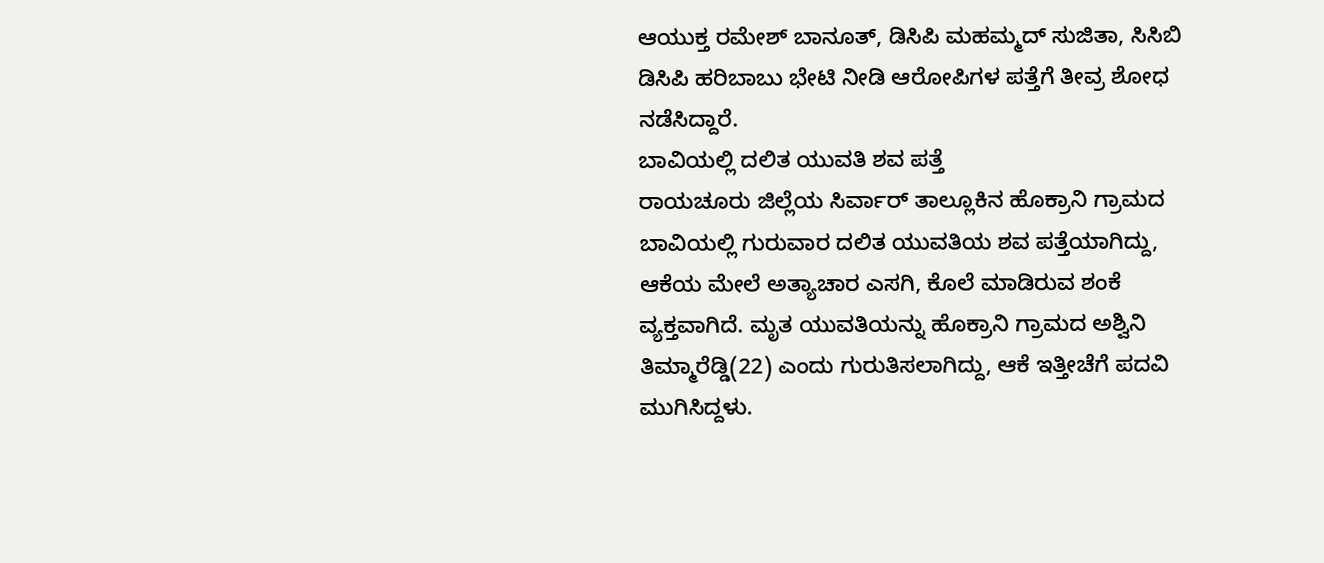ಆಯುಕ್ತ ರಮೇಶ್ ಬಾನೂತ್, ಡಿಸಿಪಿ ಮಹಮ್ಮದ್ ಸುಜಿತಾ, ಸಿಸಿಬಿ ಡಿಸಿಪಿ ಹರಿಬಾಬು ಭೇಟಿ ನೀಡಿ ಆರೋಪಿಗಳ ಪತ್ತೆಗೆ ತೀವ್ರ ಶೋಧ ನಡೆಸಿದ್ದಾರೆ.
ಬಾವಿಯಲ್ಲಿ ದಲಿತ ಯುವತಿ ಶವ ಪತ್ತೆ
ರಾಯಚೂರು ಜಿಲ್ಲೆಯ ಸಿರ್ವಾರ್ ತಾಲ್ಲೂಕಿನ ಹೊಕ್ರಾನಿ ಗ್ರಾಮದ ಬಾವಿಯಲ್ಲಿ ಗುರುವಾರ ದಲಿತ ಯುವತಿಯ ಶವ ಪತ್ತೆಯಾಗಿದ್ದು, ಆಕೆಯ ಮೇಲೆ ಅತ್ಯಾಚಾರ ಎಸಗಿ, ಕೊಲೆ ಮಾಡಿರುವ ಶಂಕೆ ವ್ಯಕ್ತವಾಗಿದೆ. ಮೃತ ಯುವತಿಯನ್ನು ಹೊಕ್ರಾನಿ ಗ್ರಾಮದ ಅಶ್ವಿನಿ ತಿಮ್ಮಾರೆಡ್ಡಿ(22) ಎಂದು ಗುರುತಿಸಲಾಗಿದ್ದು, ಆಕೆ ಇತ್ತೀಚೆಗೆ ಪದವಿ ಮುಗಿಸಿದ್ದಳು.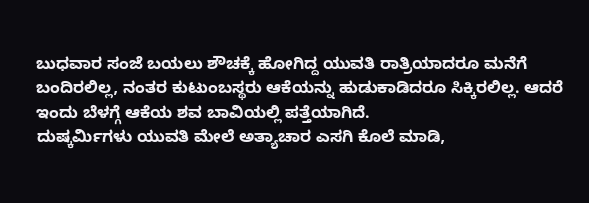ಬುಧವಾರ ಸಂಜೆ ಬಯಲು ಶೌಚಕ್ಕೆ ಹೋಗಿದ್ದ ಯುವತಿ ರಾತ್ರಿಯಾದರೂ ಮನೆಗೆ ಬಂದಿರಲಿಲ್ಲ, ನಂತರ ಕುಟುಂಬಸ್ಥರು ಆಕೆಯನ್ನು ಹುಡುಕಾಡಿದರೂ ಸಿಕ್ಕಿರಲಿಲ್ಲ. ಆದರೆ ಇಂದು ಬೆಳಗ್ಗೆ ಆಕೆಯ ಶವ ಬಾವಿಯಲ್ಲಿ ಪತ್ತೆಯಾಗಿದೆ.
ದುಷ್ಕರ್ಮಿಗಳು ಯುವತಿ ಮೇಲೆ ಅತ್ಯಾಚಾರ ಎಸಗಿ ಕೊಲೆ ಮಾಡಿ,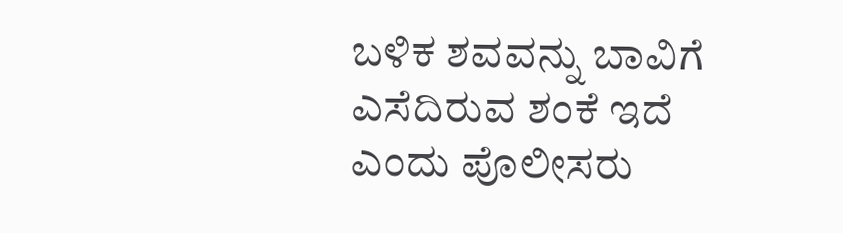ಬಳಿಕ ಶವವನ್ನು ಬಾವಿಗೆ ಎಸೆದಿರುವ ಶಂಕೆ ಇದೆ ಎಂದು ಪೊಲೀಸರು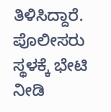ತಿಳಿಸಿದ್ದಾರೆ. ಪೊಲೀಸರು ಸ್ಥಳಕ್ಕೆ ಭೇಟಿ ನೀಡಿ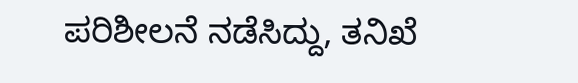ಪರಿಶೀಲನೆ ನಡೆಸಿದ್ದು, ತನಿಖೆ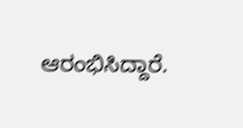ಆರಂಭಿಸಿದ್ದಾರೆ.